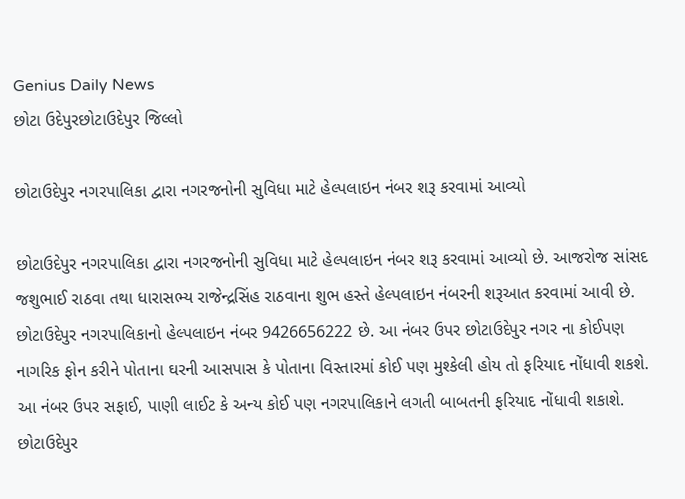Genius Daily News
છોટા ઉદેપુરછોટાઉદેપુર જિલ્લો

છોટાઉદેપુર નગરપાલિકા દ્વારા નગરજનોની સુવિધા માટે હેલ્પલાઇન નંબર શરૂ કરવામાં આવ્યો

છોટાઉદેપુર નગરપાલિકા દ્વારા નગરજનોની સુવિધા માટે હેલ્પલાઇન નંબર શરૂ કરવામાં આવ્યો છે. આજરોજ સાંસદ જશુભાઈ રાઠવા તથા ધારાસભ્ય રાજેન્દ્રસિંહ રાઠવાના શુભ હસ્તે હેલ્પલાઇન નંબરની શરૂઆત કરવામાં આવી છે. છોટાઉદેપુર નગરપાલિકાનો હેલ્પલાઇન નંબર 9426656222 છે. આ નંબર ઉપર છોટાઉદેપુર નગર ના કોઈપણ નાગરિક ફોન કરીને પોતાના ઘરની આસપાસ કે પોતાના વિસ્તારમાં કોઈ પણ મુશ્કેલી હોય તો ફરિયાદ નોંધાવી શકશે. આ નંબર ઉપર સફાઈ, પાણી લાઈટ કે અન્ય કોઈ પણ નગરપાલિકાને લગતી બાબતની ફરિયાદ નોંધાવી શકાશે. છોટાઉદેપુર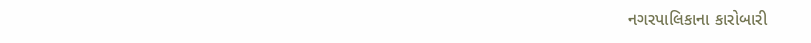નગરપાલિકાના કારોબારી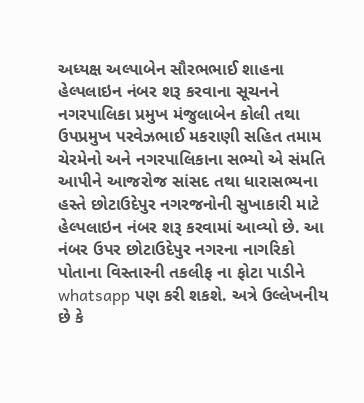અધ્યક્ષ અલ્પાબેન સૌરભભાઈ શાહના હેલ્પલાઇન નંબર શરૂ કરવાના સૂચનને નગરપાલિકા પ્રમુખ મંજુલાબેન કોલી તથા ઉપપ્રમુખ પરવેઝભાઈ મકરાણી સહિત તમામ ચેરમેનો અને નગરપાલિકાના સભ્યો એ સંમતિ આપીને આજરોજ સાંસદ તથા ધારાસભ્યના હસ્તે છોટાઉદેપુર નગરજનોની સુખાકારી માટે હેલ્પલાઇન નંબર શરૂ કરવામાં આવ્યો છે. આ નંબર ઉપર છોટાઉદેપુર નગરના નાગરિકો પોતાના વિસ્તારની તકલીફ ના ફોટા પાડીને whatsapp પણ કરી શકશે. અત્રે ઉલ્લેખનીય છે કે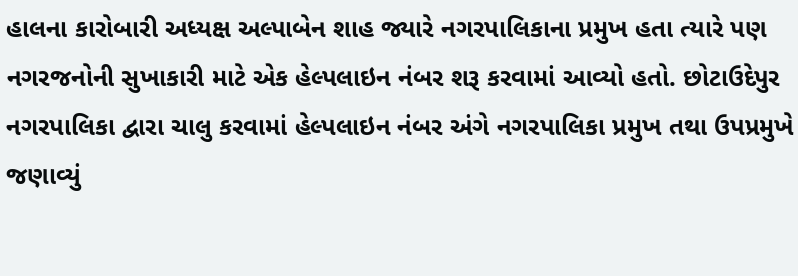હાલના કારોબારી અધ્યક્ષ અલ્પાબેન શાહ જ્યારે નગરપાલિકાના પ્રમુખ હતા ત્યારે પણ નગરજનોની સુખાકારી માટે એક હેલ્પલાઇન નંબર શરૂ કરવામાં આવ્યો હતો. છોટાઉદેપુર નગરપાલિકા દ્વારા ચાલુ કરવામાં હેલ્પલાઇન નંબર અંગે નગરપાલિકા પ્રમુખ તથા ઉપપ્રમુખે જણાવ્યું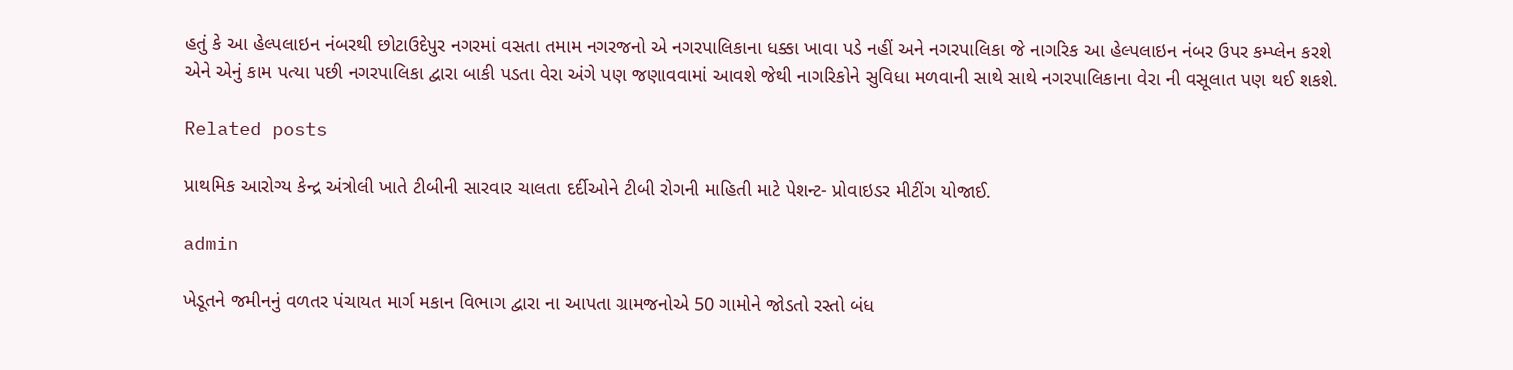હતું કે આ હેલ્પલાઇન નંબરથી છોટાઉદેપુર નગરમાં વસતા તમામ નગરજનો એ નગરપાલિકાના ધક્કા ખાવા પડે નહીં અને નગરપાલિકા જે નાગરિક આ હેલ્પલાઇન નંબર ઉપર કમ્પ્લેન કરશે એને એનું કામ પત્યા પછી નગરપાલિકા દ્વારા બાકી પડતા વેરા અંગે પણ જણાવવામાં આવશે જેથી નાગરિકોને સુવિધા મળવાની સાથે સાથે નગરપાલિકાના વેરા ની વસૂલાત પણ થઈ શકશે.

Related posts

પ્રાથમિક આરોગ્ય કેન્દ્ર અંત્રોલી ખાતે ટીબીની સારવાર ચાલતા દર્દીઓને ટીબી રોગની માહિતી માટે પેશન્ટ- પ્રોવાઇડર મીટીંગ યોજાઈ.

admin

ખેડૂતને જમીનનું વળતર પંચાયત માર્ગ મકાન વિભાગ દ્વારા ના આપતા ગ્રામજનોએ 50 ગામોને જોડતો રસ્તો બંધ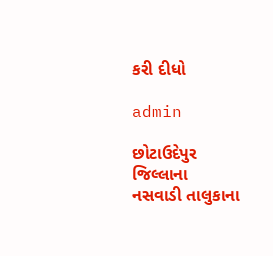કરી દીધો

admin

છોટાઉદેપુર જિલ્લાના નસવાડી તાલુકાના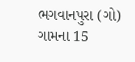ભગવાનપુરા (ગો) ગામના 15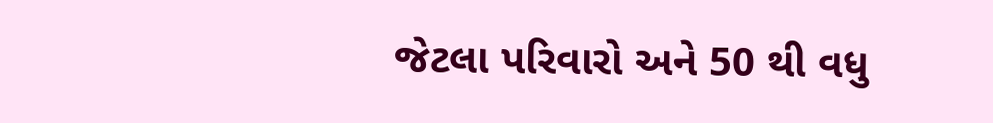જેટલા પરિવારો અને 50 થી વધુ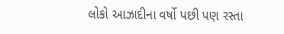લોકો આઝાદીના વર્ષો પછી પણ રસ્તા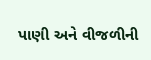પાણી અને વીજળીની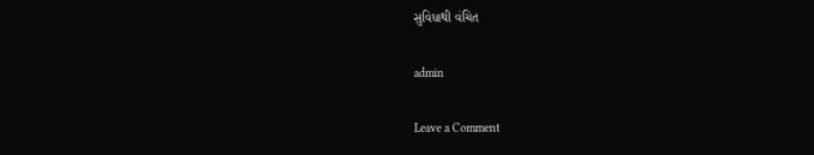સુવિધાથી વંચિત

admin

Leave a Comment